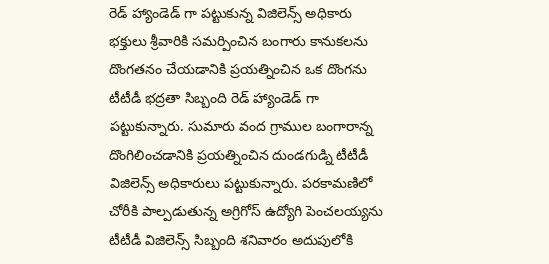రెడ్ హ్యాండెడ్ గా పట్టుకున్న విజిలెన్స్ అధికారు
భక్తులు శ్రీవారికి సమర్పించిన బంగారు కానుకలను దొంగతనం చేయడానికి ప్రయత్నించిన ఒక దొంగను టీటీడీ భద్రతా సిబ్బంది రెడ్ హ్యాండెడ్ గా పట్టుకున్నారు. సుమారు వంద గ్రాముల బంగారాన్న దొంగిలించడానికి ప్రయత్నించిన దుండగుడ్ని టీటీడీ విజిలెన్స్ అధికారులు పట్టుకున్నారు. పరకామణిలో చోరీకి పాల్పడుతున్న అగ్రిగోస్ ఉద్యోగి పెంచలయ్యను టీటీడీ విజిలెన్స్ సిబ్బంది శనివారం అదుపులోకి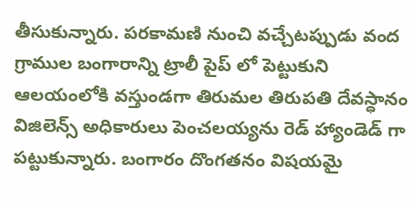తీసుకున్నారు. పరకామణి నుంచి వచ్చేటప్పుడు వంద గ్రాముల బంగారాన్ని ట్రాలీ పైప్ లో పెట్టుకుని ఆలయంలోకి వస్తుండగా తిరుమల తిరుపతి దేవస్ధానం విజిలెన్స్ అధికారులు పెంచలయ్యను రెడ్ హ్యాండెడ్ గా పట్టుకున్నారు. బంగారం దొంగతనం విషయమై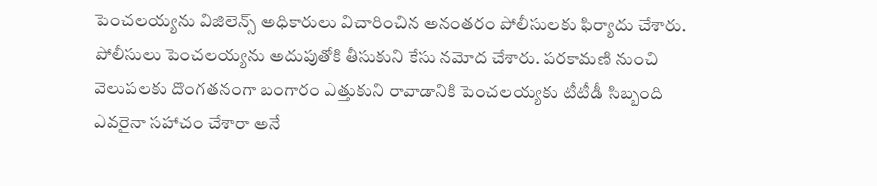పెంచలయ్యను విజిలెన్స్ అధికారులు విచారించిన అనంతరం పోలీసులకు ఫిర్యాదు చేశారు. పోలీసులు పెంచలయ్యను అదుపుతోకి తీసుకుని కేసు నమోద చేశారు. పరకామణి నుంచి వెలుపలకు దొంగతనంగా బంగారం ఎత్తుకుని రావాడానికి పెంచలయ్యకు టీటీడీ సిబ్బంది ఎవరైనా సహాచం చేశారా అనే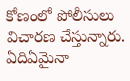కోణంలో పోలీసులు విచారణ చేస్తున్నారు. ఏదిఏమైనా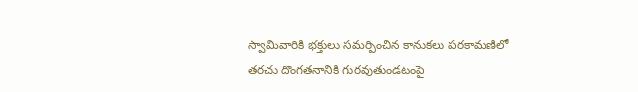స్వామివారికి భక్తులు సమర్పించిన కానుకలు పరకామణిలో తరచు దొంగతనానికి గురవుతుండటంపై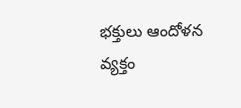భక్తులు ఆందోళన వ్యక్తం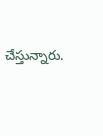చేస్తున్నారు.